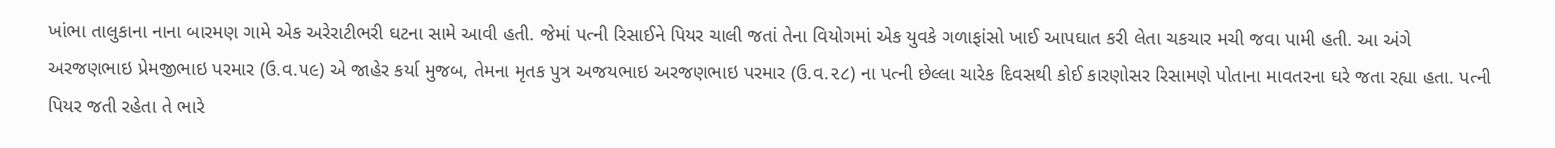ખાંભા તાલુકાના નાના બારમણ ગામે એક અરેરાટીભરી ઘટના સામે આવી હતી. જેમાં પત્ની રિસાઈને પિયર ચાલી જતાં તેના વિયોગમાં એક યુવકે ગળાફાંસો ખાઈ આપઘાત કરી લેતા ચકચાર મચી જવા પામી હતી. આ અંગે અરજણભાઇ પ્રેમજીભાઇ પરમાર (ઉ.વ.૫૯) એ જાહેર કર્યા મુજબ, તેમના મૃતક પુત્ર અજયભાઇ અરજણભાઇ પરમાર (ઉ.વ.૨૮) ના પત્ની છેલ્લા ચારેક દિવસથી કોઈ કારણોસર રિસામણે પોતાના માવતરના ઘરે જતા રહ્યા હતા. પત્ની પિયર જતી રહેતા તે ભારે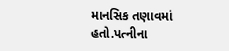માનસિક તણાવમાં હતો.પત્નીના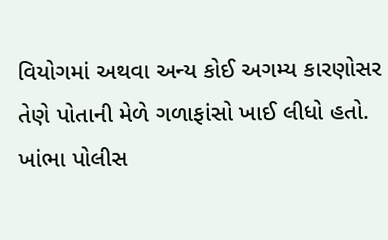વિયોગમાં અથવા અન્ય કોઈ અગમ્ય કારણોસર તેણે પોતાની મેળે ગળાફાંસો ખાઈ લીધો હતો. ખાંભા પોલીસ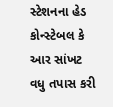સ્ટેશનના હેડ કોન્સ્ટેબલ કે આર સાંખટ વધુ તપાસ કરી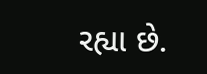રહ્યા છે.